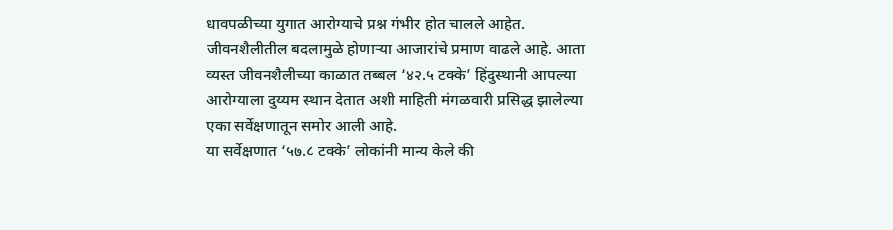धावपळीच्या युगात आरोग्याचे प्रश्न गंभीर होत चालले आहेत. जीवनशैलीतील बदलामुळे होणाऱ्या आजारांचे प्रमाण वाढले आहे. आता व्यस्त जीवनशैलीच्या काळात तब्बल ‘४२.५ टक्के’ हिंदुस्थानी आपल्या आरोग्याला दुय्यम स्थान देतात अशी माहिती मंगळवारी प्रसिद्ध झालेल्या एका सर्वेक्षणातून समोर आली आहे.
या सर्वेक्षणात ‘५७.८ टक्के’ लोकांनी मान्य केले की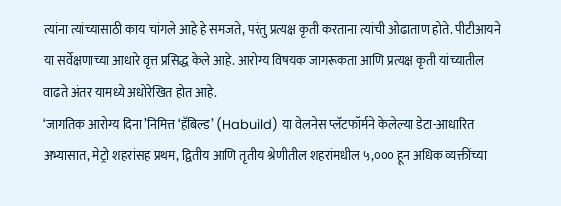त्यांना त्यांच्यासाठी काय चांगले आहे हे समजते, परंतु प्रत्यक्ष कृती करताना त्यांची ओढाताण होते. पीटीआयने या सर्वेक्षणाच्या आधारे वृत्त प्रसिद्ध केले आहे. आरोग्य विषयक जागरूकता आणि प्रत्यक्ष कृती यांच्यातील वाढते अंतर यामध्ये अधोरेखित होत आहे.
‘जागतिक आरोग्य दिना’निमित्त ‘हॅबिल्ड’ (Habuild) या वेलनेस प्लॅटफॉर्मने केलेल्या डेटा-आधारित अभ्यासात, मेट्रो शहरांसह प्रथम, द्वितीय आणि तृतीय श्रेणीतील शहरांमधील ५,००० हून अधिक व्यक्तींच्या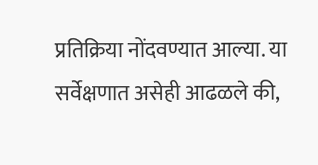प्रतिक्रिया नोंदवण्यात आल्या. या सर्वेक्षणात असेही आढळले की,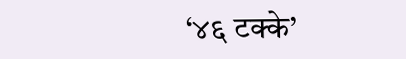‘४६ टक्के’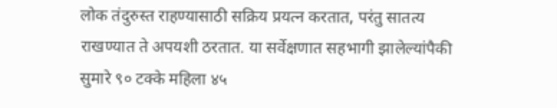लोक तंदुरुस्त राहण्यासाठी सक्रिय प्रयत्न करतात, परंतु सातत्य राखण्यात ते अपयशी ठरतात. या सर्वेक्षणात सहभागी झालेल्यांपैकी सुमारे ९० टक्के महिला ४५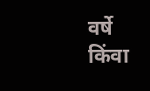वर्षे किंवा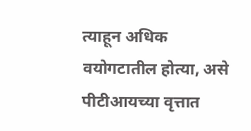त्याहून अधिक वयोगटातील होत्या, असे पीटीआयच्या वृत्तात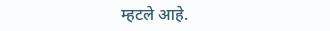म्हटले आहे.